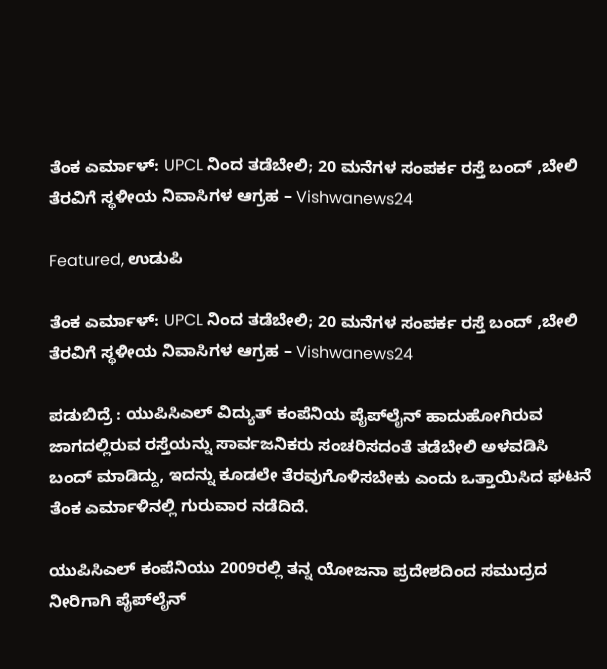ತೆಂಕ ಎರ್ಮಾಳ್: UPCL ನಿಂದ ತಡೆಬೇಲಿ; 20 ಮನೆಗಳ ಸಂಪರ್ಕ ರಸ್ತೆ ಬಂದ್ ,ಬೇಲಿ ತೆರವಿಗೆ ಸ್ಥಳೀಯ ನಿವಾಸಿಗಳ ಆಗ್ರಹ – Vishwanews24

Featured, ಉಡುಪಿ

ತೆಂಕ ಎರ್ಮಾಳ್: UPCL ನಿಂದ ತಡೆಬೇಲಿ; 20 ಮನೆಗಳ ಸಂಪರ್ಕ ರಸ್ತೆ ಬಂದ್ ,ಬೇಲಿ ತೆರವಿಗೆ ಸ್ಥಳೀಯ ನಿವಾಸಿಗಳ ಆಗ್ರಹ – Vishwanews24

ಪಡುಬಿದ್ರೆ : ಯುಪಿಸಿಎಲ್ ವಿದ್ಯುತ್ ಕಂಪೆನಿಯ ಪೈಪ್‌ಲೈನ್ ಹಾದುಹೋಗಿರುವ ಜಾಗದಲ್ಲಿರುವ ರಸ್ತೆಯನ್ನು ಸಾರ್ವಜನಿಕರು ಸಂಚರಿಸದಂತೆ ತಡೆಬೇಲಿ ಅಳವಡಿಸಿ ಬಂದ್ ಮಾಡಿದ್ದು, ಇದನ್ನು ಕೂಡಲೇ ತೆರವುಗೊಳಿಸಬೇಕು ಎಂದು ಒತ್ತಾಯಿಸಿದ ಘಟನೆ ತೆಂಕ ಎರ್ಮಾಳಿನಲ್ಲಿ ಗುರುವಾರ ನಡೆದಿದೆ.

ಯುಪಿಸಿಎಲ್ ಕಂಪೆನಿಯು 2009ರಲ್ಲಿ ತನ್ನ ಯೋಜನಾ ಪ್ರದೇಶದಿಂದ ಸಮುದ್ರದ ನೀರಿಗಾಗಿ ಪೈಪ್‌ಲೈನ್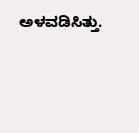ಅಳವಡಿಸಿತ್ತು.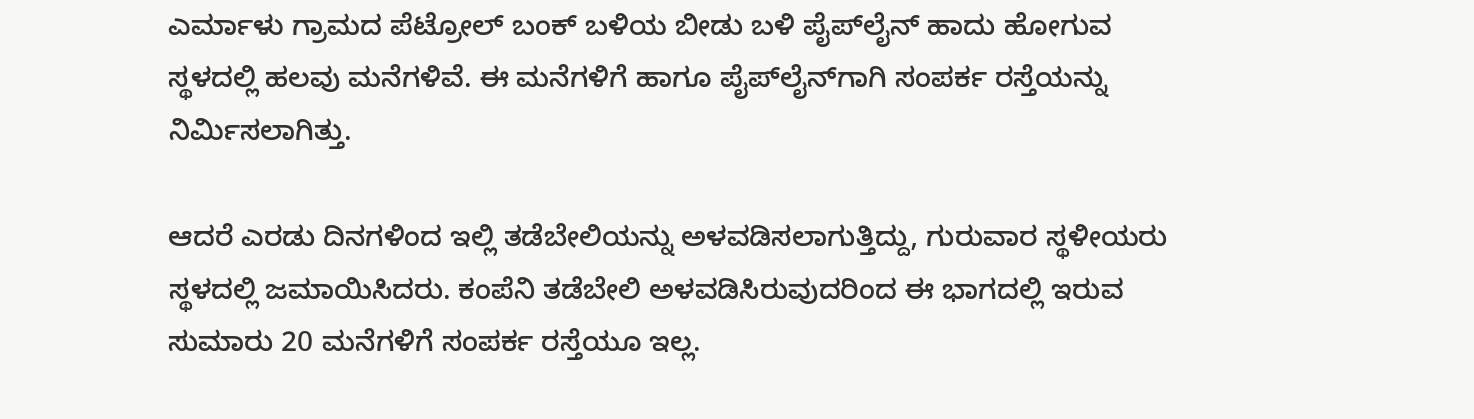ಎರ್ಮಾಳು ಗ್ರಾಮದ ಪೆಟ್ರೋಲ್ ಬಂಕ್ ಬಳಿಯ ಬೀಡು ಬಳಿ ಪೈಪ್‌ಲೈನ್ ಹಾದು ಹೋಗುವ ಸ್ಥಳದಲ್ಲಿ ಹಲವು ಮನೆಗಳಿವೆ. ಈ ಮನೆಗಳಿಗೆ ಹಾಗೂ ಪೈಪ್‌ಲೈನ್‌ಗಾಗಿ ಸಂಪರ್ಕ ರಸ್ತೆಯನ್ನು ನಿರ್ಮಿಸಲಾಗಿತ್ತು.

ಆದರೆ ಎರಡು ದಿನಗಳಿಂದ ಇಲ್ಲಿ ತಡೆಬೇಲಿಯನ್ನು ಅಳವಡಿಸಲಾಗುತ್ತಿದ್ದು, ಗುರುವಾರ ಸ್ಥಳೀಯರು ಸ್ಥಳದಲ್ಲಿ ಜಮಾಯಿಸಿದರು. ಕಂಪೆನಿ ತಡೆಬೇಲಿ ಅಳವಡಿಸಿರುವುದರಿಂದ ಈ ಭಾಗದಲ್ಲಿ ಇರುವ ಸುಮಾರು 20 ಮನೆಗಳಿಗೆ ಸಂಪರ್ಕ ರಸ್ತೆಯೂ ಇಲ್ಲ.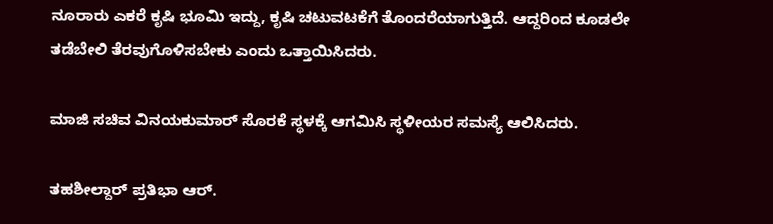ನೂರಾರು ಎಕರೆ ಕೃಷಿ ಭೂಮಿ ಇದ್ದು, ಕೃಷಿ ಚಟುವಟಕೆಗೆ ತೊಂದರೆಯಾಗುತ್ತಿದೆ. ಆದ್ದರಿಂದ ಕೂಡಲೇ ತಡೆಬೇಲಿ ತೆರವುಗೊಳಿಸಬೇಕು ಎಂದು ಒತ್ತಾಯಿಸಿದರು.

ಮಾಜಿ ಸಚಿವ ವಿನಯಕುಮಾರ್ ಸೊರಕೆ ಸ್ಥಳಕ್ಕೆ ಆಗಮಿಸಿ ಸ್ಥಳೀಯರ ಸಮಸ್ಯೆ ಆಲಿಸಿದರು.

ತಹಶೀಲ್ದಾರ್ ಪ್ರತಿಭಾ ಆರ್.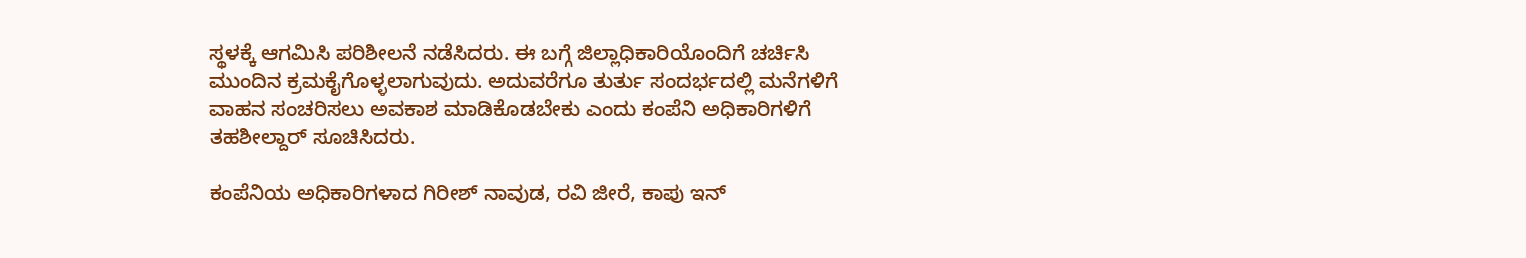ಸ್ಥಳಕ್ಕೆ ಆಗಮಿಸಿ ಪರಿಶೀಲನೆ ನಡೆಸಿದರು. ಈ ಬಗ್ಗೆ ಜಿಲ್ಲಾಧಿಕಾರಿಯೊಂದಿಗೆ ಚರ್ಚಿಸಿ ಮುಂದಿನ ಕ್ರಮಕೈಗೊಳ್ಳಲಾಗುವುದು. ಅದುವರೆಗೂ ತುರ್ತು ಸಂದರ್ಭದಲ್ಲಿ ಮನೆಗಳಿಗೆ ವಾಹನ ಸಂಚರಿಸಲು ಅವಕಾಶ ಮಾಡಿಕೊಡಬೇಕು ಎಂದು ಕಂಪೆನಿ ಅಧಿಕಾರಿಗಳಿಗೆ ತಹಶೀಲ್ದಾರ್ ಸೂಚಿಸಿದರು.

ಕಂಪೆನಿಯ ಅಧಿಕಾರಿಗಳಾದ ಗಿರೀಶ್ ನಾವುಡ, ರವಿ ಜೀರೆ, ಕಾಪು ಇನ್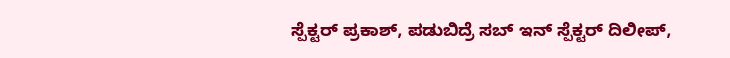ಸ್ಪೆಕ್ಟರ್ ಪ್ರಕಾಶ್, ಪಡುಬಿದ್ರೆ ಸಬ್‌ ಇನ್ ಸ್ಪೆಕ್ಟರ್ ದಿಲೀಪ್,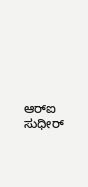ಆರ್‌ಐ ಸುಧೀರ್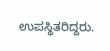ಉಪಸ್ಥಿತರಿದ್ದರು.